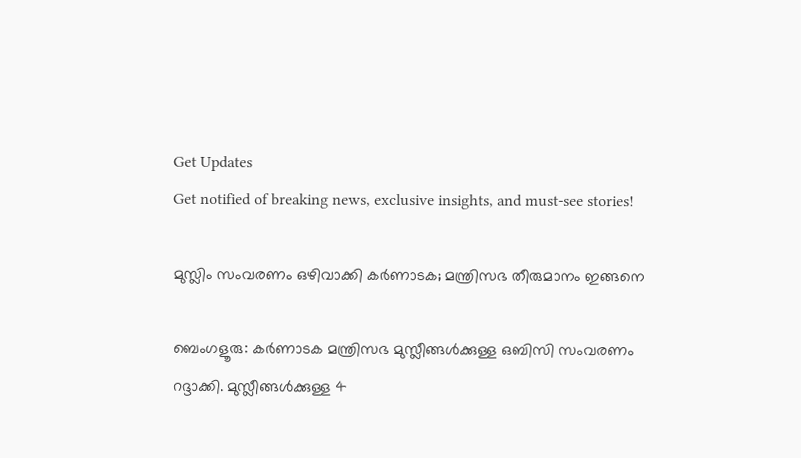Get Updates
Get notified of breaking news, exclusive insights, and must-see stories!

മുസ്ലിം സംവരണം ഒഴിവാക്കി കർണാടക; മന്ത്രിസഭ തീരുമാനം ഇങ്ങനെ

ബെംഗളൂരു: കർണാടക മന്ത്രിസഭ മുസ്ലീങ്ങൾക്കുള്ള ഒബിസി സംവരണം റദ്ദാക്കി. മുസ്ലീങ്ങൾക്കുള്ള 4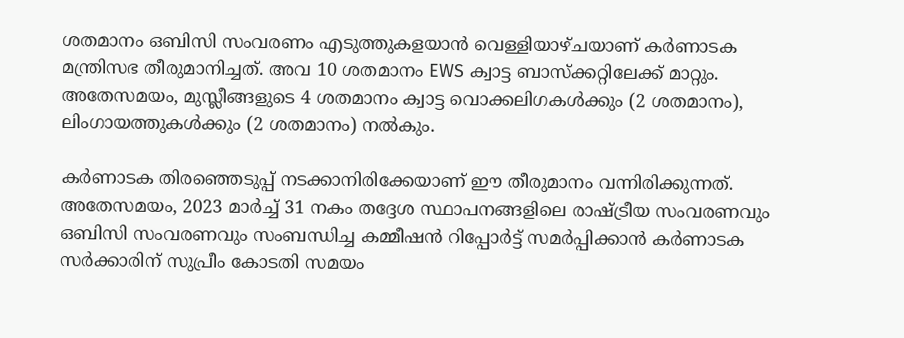ശതമാനം ഒബിസി സംവരണം എടുത്തുകളയാൻ വെള്ളിയാഴ്ചയാണ് കർണാടക മന്ത്രിസഭ തീരുമാനിച്ചത്. അവ 10 ശതമാനം EWS ക്വാട്ട ബാസ്‌ക്കറ്റിലേക്ക് മാറ്റും. അതേസമയം, മുസ്ലീങ്ങളുടെ 4 ശതമാനം ക്വാട്ട വൊക്കലിഗകൾക്കും (2 ശതമാനം), ലിംഗായത്തുകൾക്കും (2 ശതമാനം) നൽകും.

കർണാടക തിരഞ്ഞെടുപ്പ് നടക്കാനിരിക്കേയാണ് ഈ തീരുമാനം വന്നിരിക്കുന്നത്. അതേസമയം, 2023 മാര്‍ച്ച് 31 നകം തദ്ദേശ സ്ഥാപനങ്ങളിലെ രാഷ്ട്രീയ സംവരണവും ഒബിസി സംവരണവും സംബന്ധിച്ച കമ്മീഷന്‍ റിപ്പോര്‍ട്ട് സമര്‍പ്പിക്കാന്‍ കര്‍ണാടക സര്‍ക്കാരിന് സുപ്രീം കോടതി സമയം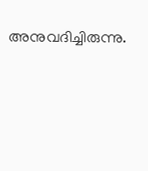അനുവദിച്ചിരുന്നു.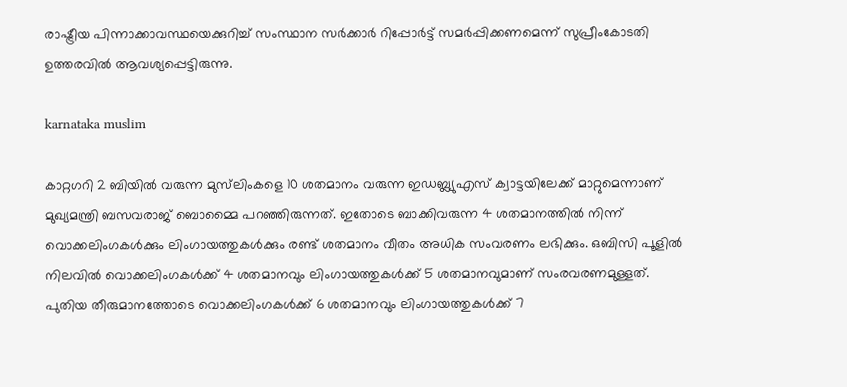രാഷ്ട്രീയ പിന്നാക്കാവസ്ഥയെക്കുറിച്ച് സംസ്ഥാന സര്‍ക്കാര്‍ റിപ്പോര്‍ട്ട് സമര്‍പ്പിക്കണമെന്ന് സുപ്രീംകോടതി ഉത്തരവില്‍ ആവശ്യപ്പെട്ടിരുന്നു.

karnataka muslim

കാറ്റഗറി 2 ബിയിൽ വരുന്ന മുസ്‌ലിംകളെ 10 ശതമാനം വരുന്ന ഇഡബ്ല്യുഎസ് ക്വാട്ടയിലേക്ക് മാറ്റുമെന്നാണ് മുഖ്യമന്ത്രി ബസവരാജ് ബൊമ്മൈ പറഞ്ഞിരുന്നത്. ഇതോടെ ബാക്കിവരുന്ന 4 ശതമാനത്തിൽ നിന്ന് വൊക്കലിംഗകൾക്കും ലിംഗായത്തുകൾക്കും രണ്ട് ശതമാനം വീതം അധിക സംവരണം ലഭിക്കും. ഒബിസി പൂളിൽ നിലവിൽ വൊക്കലിംഗകൾക്ക് 4 ശതമാനവും ലിംഗായത്തുകൾക്ക് 5 ശതമാനവുമാണ് സംരവരണമുള്ളത്. പുതിയ തീരുമാനത്തോടെ വൊക്കലിംഗകൾക്ക് 6 ശതമാനവും ലിംഗായത്തുകൾക്ക് 7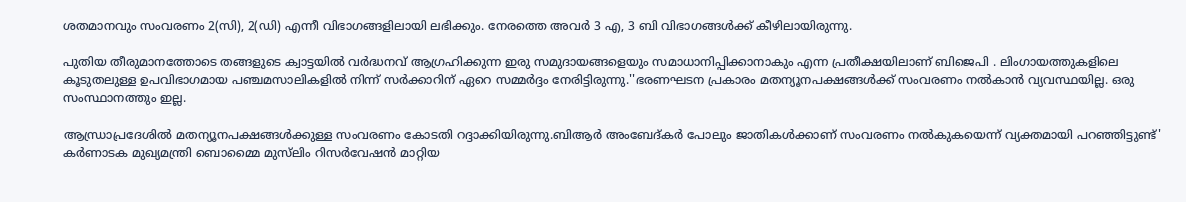ശതമാനവും സംവരണം 2(സി), 2(ഡി) എന്നീ വിഭാഗങ്ങളിലായി ലഭിക്കും. നേരത്തെ അവർ 3 എ, 3 ബി വിഭാഗങ്ങൾക്ക് കീഴിലായിരുന്നു.

പുതിയ തീരുമാനത്തോടെ തങ്ങളുടെ ക്വാട്ടയിൽ വർദ്ധനവ് ആഗ്രഹിക്കുന്ന ഇരു സമുദായങ്ങളെയും സമാധാനിപ്പിക്കാനാകും എന്ന പ്രതീക്ഷയിലാണ് ബിജെപി . ലിംഗായത്തുകളിലെ കൂടുതലുള്ള ഉപവിഭാഗമായ പഞ്ചമസാലികളിൽ നിന്ന് സർക്കാറിന് ഏറെ സമ്മർദ്ദം നേരിട്ടിരുന്നു.''ഭരണഘടന പ്രകാരം മതന്യൂനപക്ഷങ്ങൾക്ക് സംവരണം നൽകാൻ വ്യവസ്ഥയില്ല. ഒരു സംസ്ഥാനത്തും ഇല്ല.

ആന്ധ്രാപ്രദേശിൽ മതന്യൂനപക്ഷങ്ങൾക്കുള്ള സംവരണം കോടതി റദ്ദാക്കിയിരുന്നു.ബിആർ അംബേദ്കർ പോലും ജാതികൾക്കാണ് സംവരണം നൽകുകയെന്ന് വ്യക്തമായി പറഞ്ഞിട്ടുണ്ട്' കർണാടക മുഖ്യമന്ത്രി ബൊമ്മൈ മുസ്‌ലിം റിസർവേഷൻ മാറ്റിയ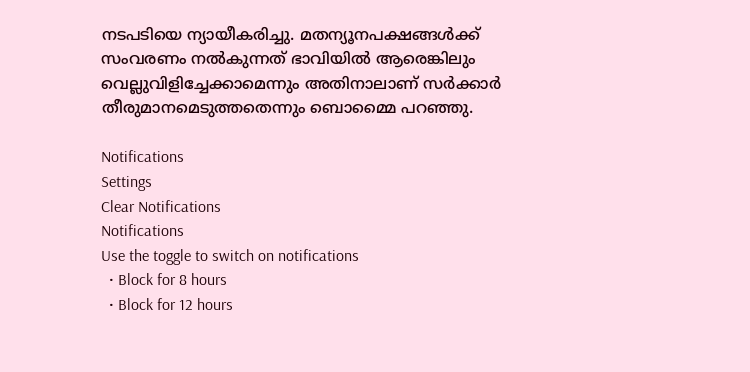നടപടിയെ ന്യായീകരിച്ചു. മതന്യൂനപക്ഷങ്ങൾക്ക് സംവരണം നൽകുന്നത് ഭാവിയിൽ ആരെങ്കിലും വെല്ലുവിളിച്ചേക്കാമെന്നും അതിനാലാണ് സർക്കാർ തീരുമാനമെടുത്തതെന്നും ബൊമ്മൈ പറഞ്ഞു.

Notifications
Settings
Clear Notifications
Notifications
Use the toggle to switch on notifications
  • Block for 8 hours
  • Block for 12 hours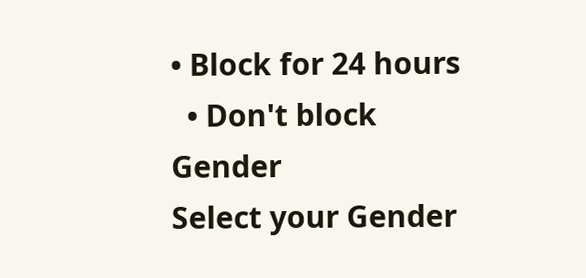• Block for 24 hours
  • Don't block
Gender
Select your Gender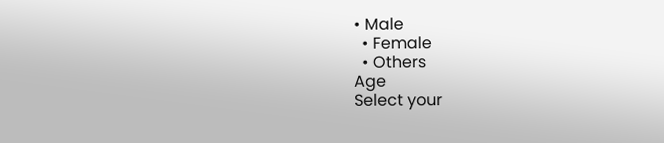• Male
  • Female
  • Others
Age
Select your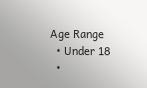Age Range
  • Under 18
  •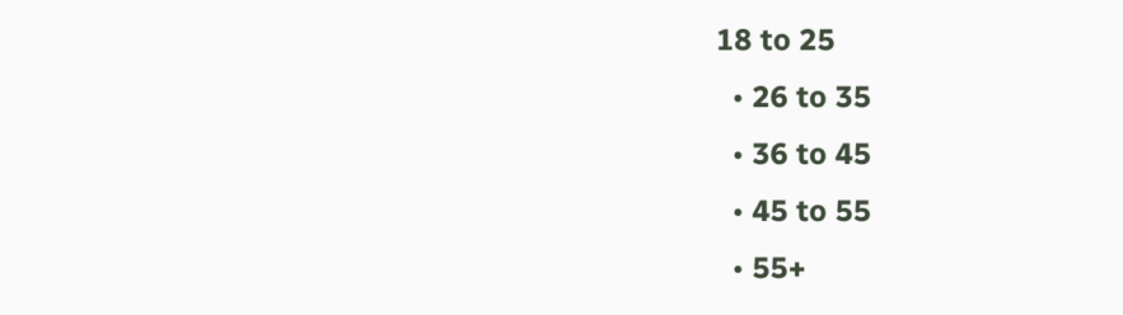18 to 25
  • 26 to 35
  • 36 to 45
  • 45 to 55
  • 55+